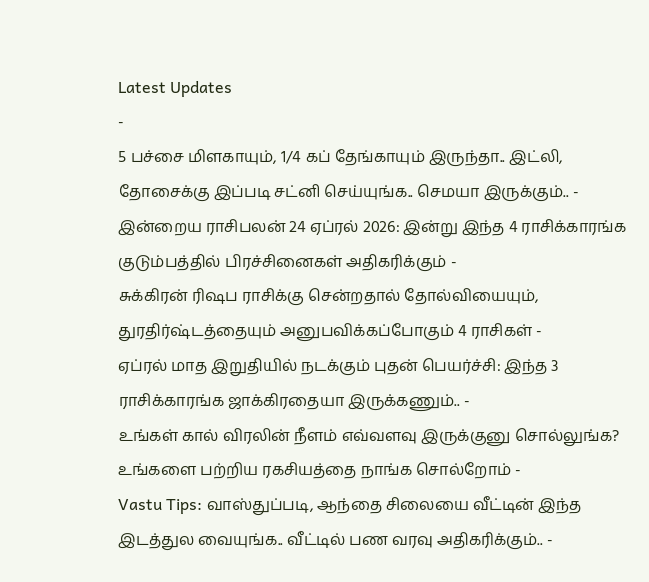Latest Updates
-
5 பச்சை மிளகாயும், 1/4 கப் தேங்காயும் இருந்தா.. இட்லி, தோசைக்கு இப்படி சட்னி செய்யுங்க.. செமயா இருக்கும்.. -
இன்றைய ராசிபலன் 24 ஏப்ரல் 2026: இன்று இந்த 4 ராசிக்காரங்க குடும்பத்தில் பிரச்சினைகள் அதிகரிக்கும் -
சுக்கிரன் ரிஷப ராசிக்கு சென்றதால் தோல்வியையும், துரதிர்ஷ்டத்தையும் அனுபவிக்கப்போகும் 4 ராசிகள் -
ஏப்ரல் மாத இறுதியில் நடக்கும் புதன் பெயர்ச்சி: இந்த 3 ராசிக்காரங்க ஜாக்கிரதையா இருக்கணும்.. -
உங்கள் கால் விரலின் நீளம் எவ்வளவு இருக்குனு சொல்லுங்க? உங்களை பற்றிய ரகசியத்தை நாங்க சொல்றோம் -
Vastu Tips: வாஸ்துப்படி, ஆந்தை சிலையை வீட்டின் இந்த இடத்துல வையுங்க.. வீட்டில் பண வரவு அதிகரிக்கும்.. -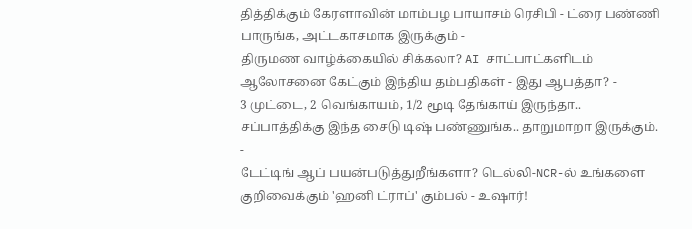தித்திக்கும் கேரளாவின் மாம்பழ பாயாசம் ரெசிபி - ட்ரை பண்ணி பாருங்க, அட்டகாசமாக இருக்கும் -
திருமண வாழ்க்கையில் சிக்கலா? AI சாட்பாட்களிடம் ஆலோசனை கேட்கும் இந்திய தம்பதிகள் - இது ஆபத்தா? -
3 முட்டை, 2 வெங்காயம், 1/2 மூடி தேங்காய் இருந்தா.. சப்பாத்திக்கு இந்த சைடு டிஷ் பண்ணுங்க.. தாறுமாறா இருக்கும். -
டேட்டிங் ஆப் பயன்படுத்துறீங்களா? டெல்லி-NCR-ல் உங்களை குறிவைக்கும் 'ஹனி ட்ராப்' கும்பல் - உஷார்!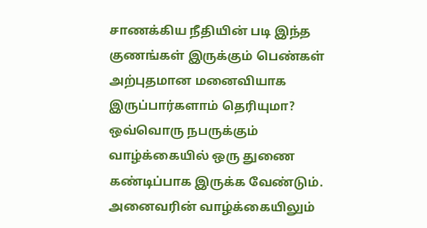சாணக்கிய நீதியின் படி இந்த குணங்கள் இருக்கும் பெண்கள் அற்புதமான மனைவியாக இருப்பார்களாம் தெரியுமா?
ஒவ்வொரு நபருக்கும் வாழ்க்கையில் ஒரு துணை கண்டிப்பாக இருக்க வேண்டும். அனைவரின் வாழ்க்கையிலும்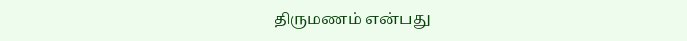திருமணம் என்பது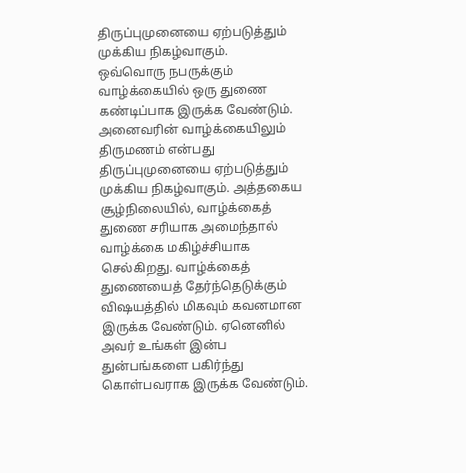திருப்புமுனையை ஏற்படுத்தும் முக்கிய நிகழ்வாகும்.
ஒவ்வொரு நபருக்கும் வாழ்க்கையில் ஒரு துணை கண்டிப்பாக இருக்க வேண்டும். அனைவரின் வாழ்க்கையிலும் திருமணம் என்பது திருப்புமுனையை ஏற்படுத்தும் முக்கிய நிகழ்வாகும். அத்தகைய சூழ்நிலையில், வாழ்க்கைத் துணை சரியாக அமைந்தால் வாழ்க்கை மகிழ்ச்சியாக செல்கிறது. வாழ்க்கைத் துணையைத் தேர்ந்தெடுக்கும் விஷயத்தில் மிகவும் கவனமான இருக்க வேண்டும். ஏனெனில் அவர் உங்கள் இன்ப துன்பங்களை பகிர்ந்து கொள்பவராக இருக்க வேண்டும்.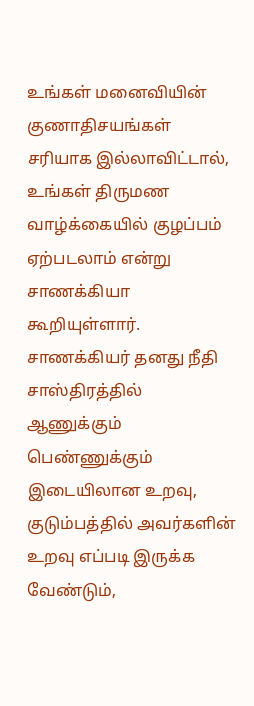உங்கள் மனைவியின் குணாதிசயங்கள் சரியாக இல்லாவிட்டால், உங்கள் திருமண வாழ்க்கையில் குழப்பம் ஏற்படலாம் என்று சாணக்கியா கூறியுள்ளார். சாணக்கியர் தனது நீதி சாஸ்திரத்தில் ஆணுக்கும் பெண்ணுக்கும் இடையிலான உறவு, குடும்பத்தில் அவர்களின் உறவு எப்படி இருக்க வேண்டும்,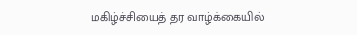மகிழ்ச்சியைத் தர வாழ்க்கையில்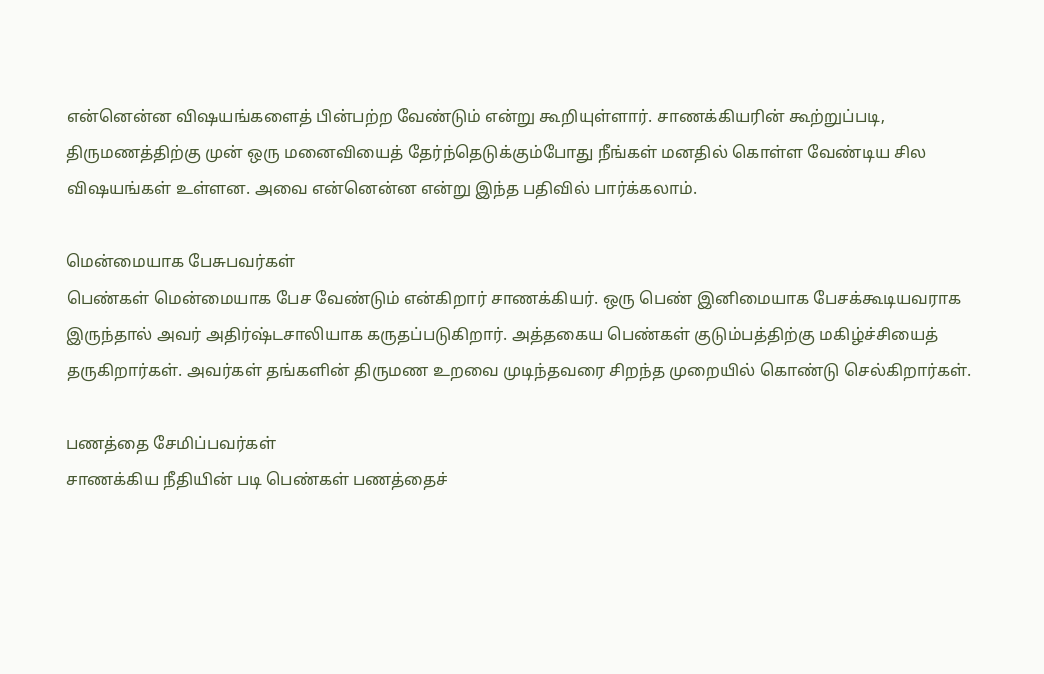என்னென்ன விஷயங்களைத் பின்பற்ற வேண்டும் என்று கூறியுள்ளார். சாணக்கியரின் கூற்றுப்படி, திருமணத்திற்கு முன் ஒரு மனைவியைத் தேர்ந்தெடுக்கும்போது நீங்கள் மனதில் கொள்ள வேண்டிய சில விஷயங்கள் உள்ளன. அவை என்னென்ன என்று இந்த பதிவில் பார்க்கலாம்.

மென்மையாக பேசுபவர்கள்
பெண்கள் மென்மையாக பேச வேண்டும் என்கிறார் சாணக்கியர். ஒரு பெண் இனிமையாக பேசக்கூடியவராக இருந்தால் அவர் அதிர்ஷ்டசாலியாக கருதப்படுகிறார். அத்தகைய பெண்கள் குடும்பத்திற்கு மகிழ்ச்சியைத் தருகிறார்கள். அவர்கள் தங்களின் திருமண உறவை முடிந்தவரை சிறந்த முறையில் கொண்டு செல்கிறார்கள்.

பணத்தை சேமிப்பவர்கள்
சாணக்கிய நீதியின் படி பெண்கள் பணத்தைச்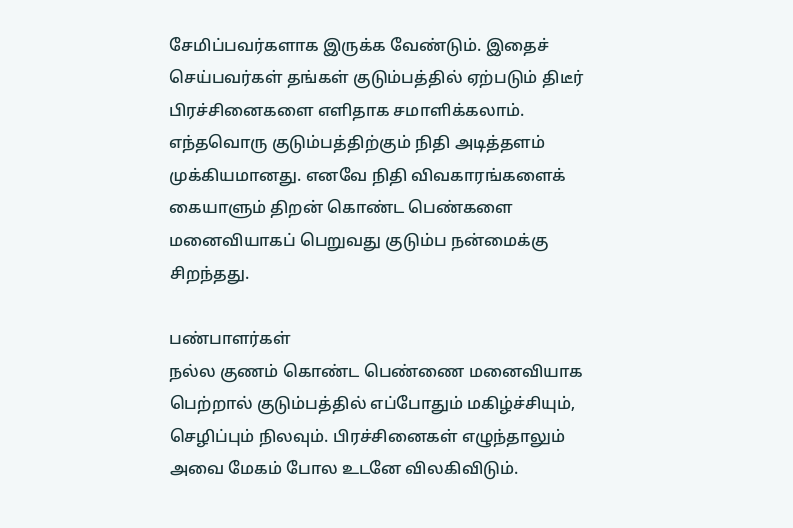சேமிப்பவர்களாக இருக்க வேண்டும். இதைச் செய்பவர்கள் தங்கள் குடும்பத்தில் ஏற்படும் திடீர் பிரச்சினைகளை எளிதாக சமாளிக்கலாம். எந்தவொரு குடும்பத்திற்கும் நிதி அடித்தளம் முக்கியமானது. எனவே நிதி விவகாரங்களைக் கையாளும் திறன் கொண்ட பெண்களை மனைவியாகப் பெறுவது குடும்ப நன்மைக்கு சிறந்தது.

பண்பாளர்கள்
நல்ல குணம் கொண்ட பெண்ணை மனைவியாக பெற்றால் குடும்பத்தில் எப்போதும் மகிழ்ச்சியும், செழிப்பும் நிலவும். பிரச்சினைகள் எழுந்தாலும் அவை மேகம் போல உடனே விலகிவிடும்.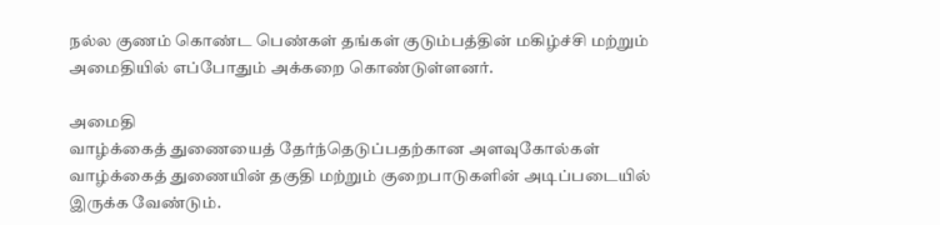நல்ல குணம் கொண்ட பெண்கள் தங்கள் குடும்பத்தின் மகிழ்ச்சி மற்றும் அமைதியில் எப்போதும் அக்கறை கொண்டுள்ளனர்.

அமைதி
வாழ்க்கைத் துணையைத் தேர்ந்தெடுப்பதற்கான அளவுகோல்கள் வாழ்க்கைத் துணையின் தகுதி மற்றும் குறைபாடுகளின் அடிப்படையில் இருக்க வேண்டும்.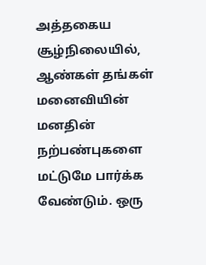அத்தகைய சூழ்நிலையில், ஆண்கள் தங்கள் மனைவியின் மனதின் நற்பண்புகளை மட்டுமே பார்க்க வேண்டும். ஒரு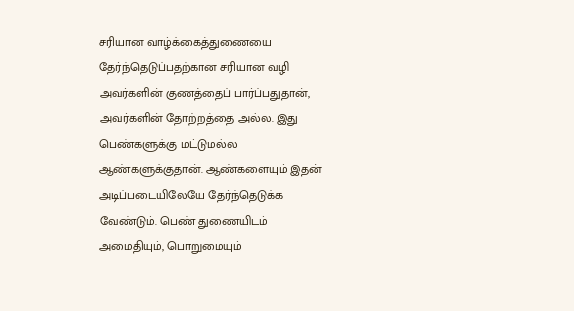சரியான வாழ்க்கைத்துணையை தேர்ந்தெடுப்பதற்கான சரியான வழி அவர்களின் குணத்தைப் பார்ப்பதுதான், அவர்களின் தோற்றத்தை அல்ல. இது பெண்களுக்கு மட்டுமல்ல ஆண்களுக்குதான். ஆண்களையும் இதன் அடிப்படையிலேயே தேர்ந்தெடுக்க வேண்டும். பெண் துணையிடம் அமைதியும், பொறுமையும்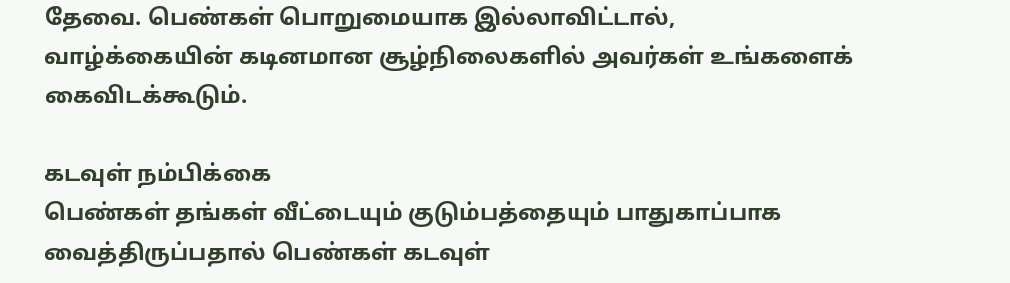தேவை. பெண்கள் பொறுமையாக இல்லாவிட்டால், வாழ்க்கையின் கடினமான சூழ்நிலைகளில் அவர்கள் உங்களைக் கைவிடக்கூடும்.

கடவுள் நம்பிக்கை
பெண்கள் தங்கள் வீட்டையும் குடும்பத்தையும் பாதுகாப்பாக வைத்திருப்பதால் பெண்கள் கடவுள்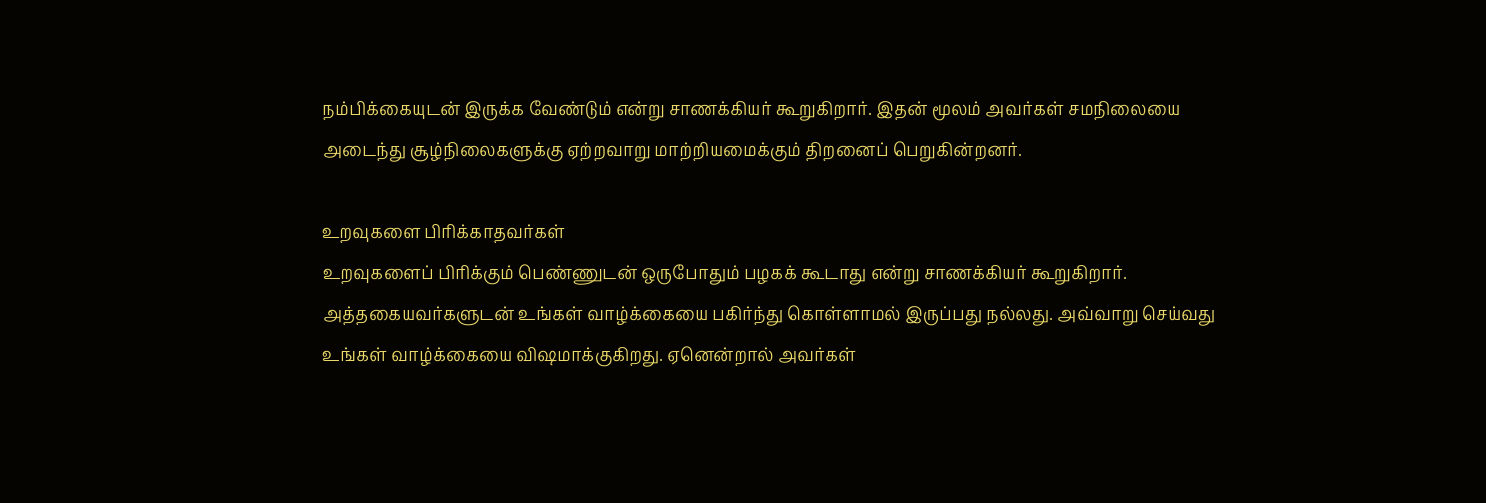நம்பிக்கையுடன் இருக்க வேண்டும் என்று சாணக்கியர் கூறுகிறார். இதன் மூலம் அவர்கள் சமநிலையை அடைந்து சூழ்நிலைகளுக்கு ஏற்றவாறு மாற்றியமைக்கும் திறனைப் பெறுகின்றனர்.

உறவுகளை பிரிக்காதவர்கள்
உறவுகளைப் பிரிக்கும் பெண்ணுடன் ஒருபோதும் பழகக் கூடாது என்று சாணக்கியர் கூறுகிறார். அத்தகையவர்களுடன் உங்கள் வாழ்க்கையை பகிர்ந்து கொள்ளாமல் இருப்பது நல்லது. அவ்வாறு செய்வது உங்கள் வாழ்க்கையை விஷமாக்குகிறது. ஏனென்றால் அவர்கள்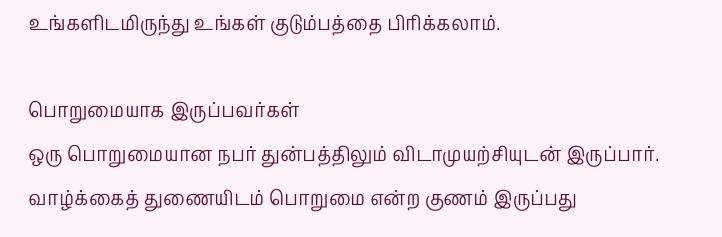உங்களிடமிருந்து உங்கள் குடும்பத்தை பிரிக்கலாம்.

பொறுமையாக இருப்பவர்கள்
ஒரு பொறுமையான நபர் துன்பத்திலும் விடாமுயற்சியுடன் இருப்பார். வாழ்க்கைத் துணையிடம் பொறுமை என்ற குணம் இருப்பது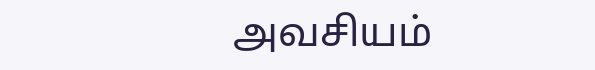அவசியம்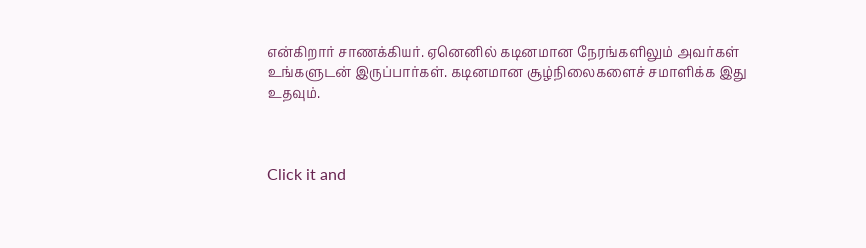என்கிறார் சாணக்கியர். ஏனெனில் கடினமான நேரங்களிலும் அவர்கள் உங்களுடன் இருப்பார்கள். கடினமான சூழ்நிலைகளைச் சமாளிக்க இது உதவும்.



Click it and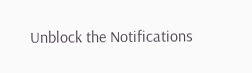Unblock the Notifications